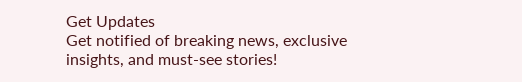Get Updates
Get notified of breaking news, exclusive insights, and must-see stories!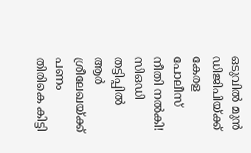ഒടുവില്‍ മുന്‍ ഡിജിപിയ്ക്ക് കേരള പോലീസ് നീതി നല്‍കി! സിഒഡി തട്ടിപ്പിൽ ആര്‍ ശ്രീലേഖയ്ക്ക് പണം തിരികെ കിട്ടി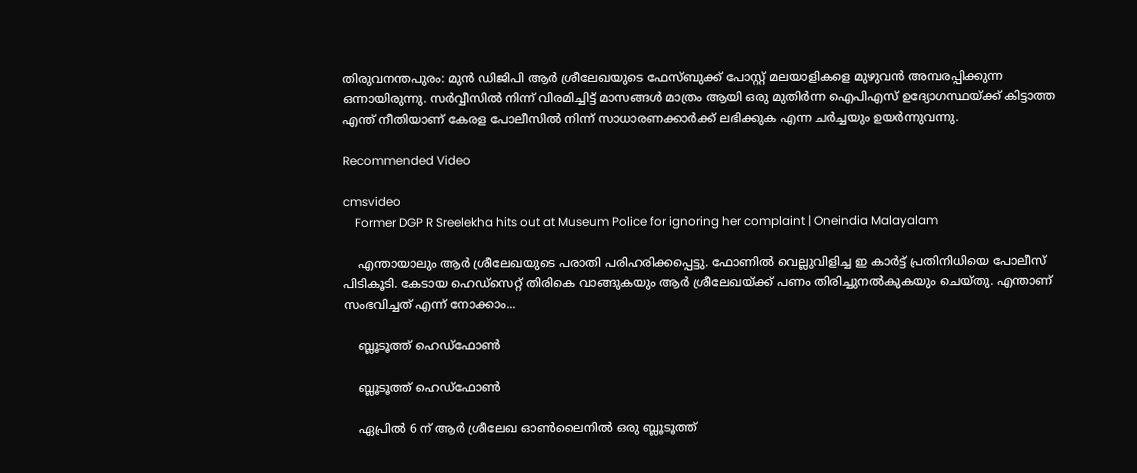തിരുവനന്തപുരം: മുന്‍ ഡിജിപി ആര്‍ ശ്രീലേഖയുടെ ഫേസ്ബുക്ക് പോസ്റ്റ് മലയാളികളെ മുഴുവന്‍ അമ്പരപ്പിക്കുന്ന ഒന്നായിരുന്നു. സര്‍വ്വീസില്‍ നിന്ന് വിരമിച്ചിട്ട് മാസങ്ങള്‍ മാത്രം ആയി ഒരു മുതിര്‍ന്ന ഐപിഎസ് ഉദ്യോഗസ്ഥയ്ക്ക് കിട്ടാത്ത എന്ത് നീതിയാണ് കേരള പോലീസില്‍ നിന്ന് സാധാരണക്കാര്‍ക്ക് ലഭിക്കുക എന്ന ചര്‍ച്ചയും ഉയര്‍ന്നുവന്നു.

Recommended Video

cmsvideo
    Former DGP R Sreelekha hits out at Museum Police for ignoring her complaint | Oneindia Malayalam

    എന്തായാലും ആര്‍ ശ്രീലേഖയുടെ പരാതി പരിഹരിക്കപ്പെട്ടു. ഫോണില്‍ വെല്ലുവിളിച്ച ഇ കാര്‍ട്ട് പ്രതിനിധിയെ പോലീസ് പിടികൂടി. കേടായ ഹെഡ്‌സെറ്റ് തിരികെ വാങ്ങുകയും ആര്‍ ശ്രീലേഖയ്ക്ക് പണം തിരിച്ചുനല്‍കുകയും ചെയ്തു. എന്താണ് സംഭവിച്ചത് എന്ന് നോക്കാം...

    ബ്ലൂടൂത്ത് ഹെഡ്‌ഫോണ്‍

    ബ്ലൂടൂത്ത് ഹെഡ്‌ഫോണ്‍

    ഏപ്രില്‍ 6 ന് ആര്‍ ശ്രീലേഖ ഓണ്‍ലൈനില്‍ ഒരു ബ്ലൂടൂത്ത്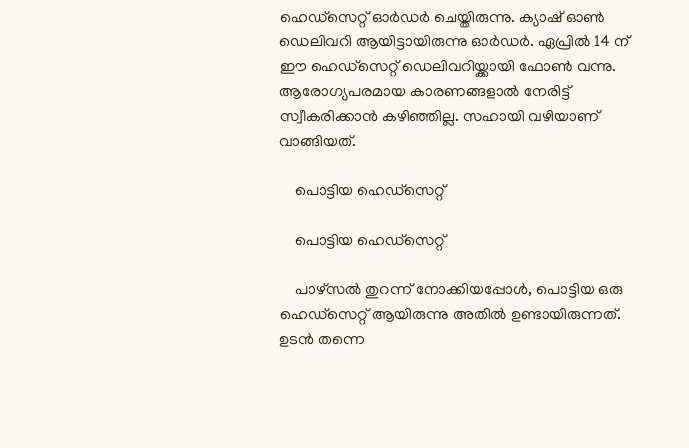ഹെഡ്‌സെറ്റ് ഓര്‍ഡര്‍ ചെയ്തിരുന്നു. ക്യാഷ് ഓണ്‍ ഡെലിവറി ആയിട്ടായിരുന്നു ഓര്‍ഡര്‍. ഏപ്രില്‍ 14 ന് ഈ ഹെഡ്‌സെറ്റ് ഡെലിവറിയ്ക്കായി ഫോണ്‍ വന്നു. ആരോഗ്യപരമായ കാരണങ്ങളാല്‍ നേരിട്ട് സ്വീകരിക്കാന്‍ കഴിഞ്ഞില്ല. സഹായി വഴിയാണ് വാങ്ങിയത്.

    പൊട്ടിയ ഹെഡ്‌സെറ്റ്

    പൊട്ടിയ ഹെഡ്‌സെറ്റ്

    പാഴ്‌സല്‍ തുറന്ന് നോക്കിയപ്പോള്‍, പൊട്ടിയ ഒരു ഹെഡ്‌സെറ്റ് ആയിരുന്നു അതില്‍ ഉണ്ടായിരുന്നത്. ഉടന്‍ തന്നെ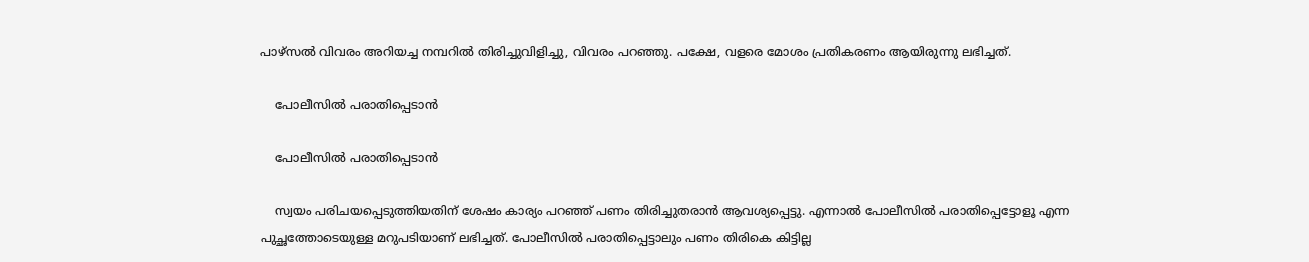പാഴ്‌സല്‍ വിവരം അറിയച്ച നമ്പറില്‍ തിരിച്ചുവിളിച്ചു, വിവരം പറഞ്ഞു. പക്ഷേ, വളരെ മോശം പ്രതികരണം ആയിരുന്നു ലഭിച്ചത്.

    പോലീസില്‍ പരാതിപ്പെടാന്‍

    പോലീസില്‍ പരാതിപ്പെടാന്‍

    സ്വയം പരിചയപ്പെടുത്തിയതിന് ശേഷം കാര്യം പറഞ്ഞ് പണം തിരിച്ചുതരാന്‍ ആവശ്യപ്പെട്ടു. എന്നാല്‍ പോലീസില്‍ പരാതിപ്പെട്ടോളൂ എന്ന പുച്ഛത്തോടെയുള്ള മറുപടിയാണ് ലഭിച്ചത്. പോലീസില്‍ പരാതിപ്പെട്ടാലും പണം തിരികെ കിട്ടില്ല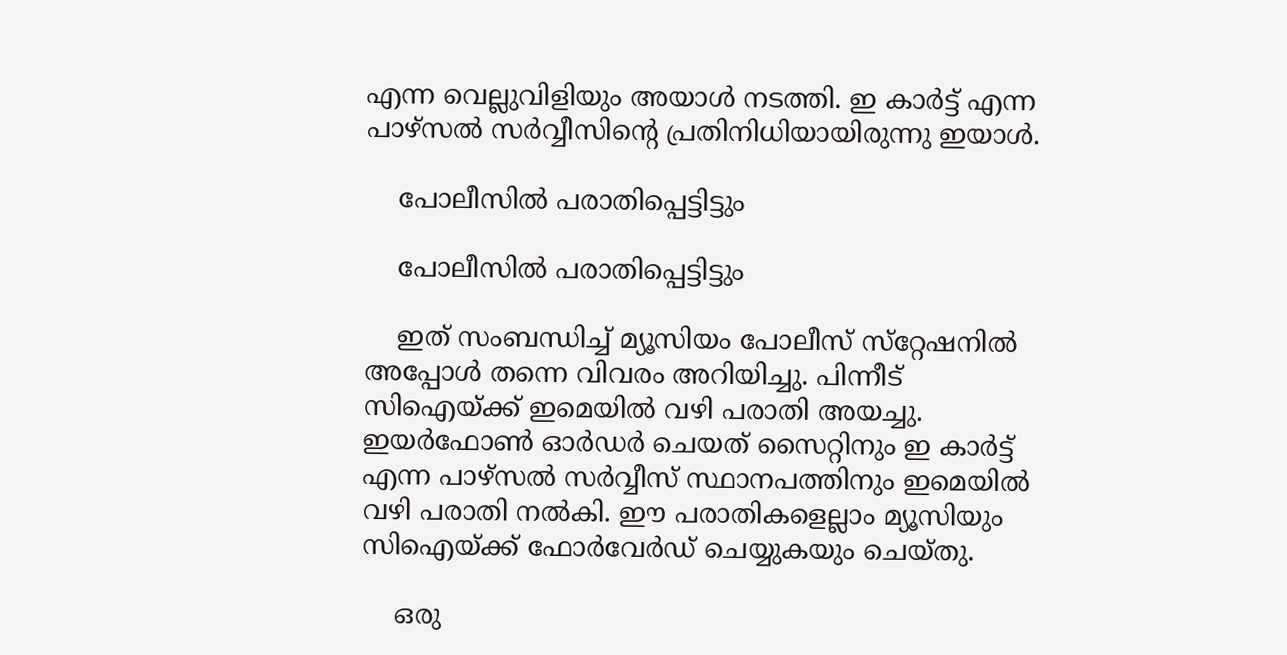എന്ന വെല്ലുവിളിയും അയാള്‍ നടത്തി. ഇ കാര്‍ട്ട് എന്ന പാഴ്‌സല്‍ സര്‍വ്വീസിന്റെ പ്രതിനിധിയായിരുന്നു ഇയാള്‍.

    പോലീസില്‍ പരാതിപ്പെട്ടിട്ടും

    പോലീസില്‍ പരാതിപ്പെട്ടിട്ടും

    ഇത് സംബന്ധിച്ച് മ്യൂസിയം പോലീസ് സ്‌റ്റേഷനില്‍ അപ്പോള്‍ തന്നെ വിവരം അറിയിച്ചു. പിന്നീട് സിഐയ്ക്ക് ഇമെയില്‍ വഴി പരാതി അയച്ചു. ഇയര്‍ഫോണ്‍ ഓര്‍ഡര്‍ ചെയത് സൈറ്റിനും ഇ കാര്‍ട്ട് എന്ന പാഴ്‌സല്‍ സര്‍വ്വീസ് സ്ഥാനപത്തിനും ഇമെയില്‍ വഴി പരാതി നല്‍കി. ഈ പരാതികളെല്ലാം മ്യൂസിയും സിഐയ്ക്ക് ഫോര്‍വേര്‍ഡ് ചെയ്യുകയും ചെയ്തു.

    ഒരു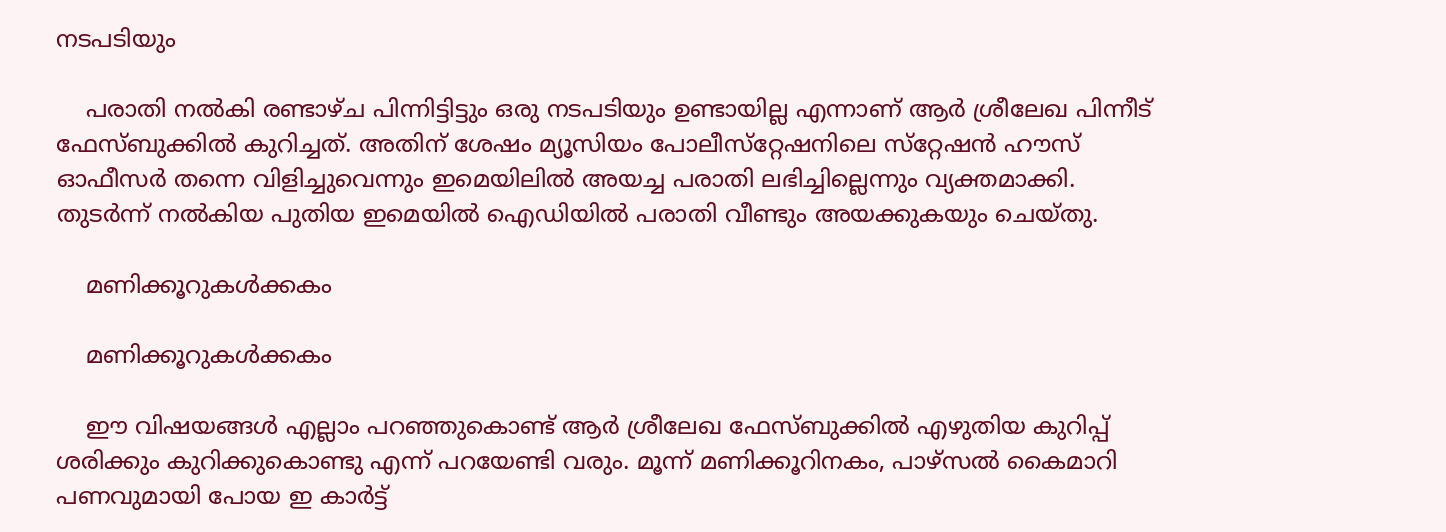നടപടിയും

    പരാതി നല്‍കി രണ്ടാഴ്ച പിന്നിട്ടിട്ടും ഒരു നടപടിയും ഉണ്ടായില്ല എന്നാണ് ആര്‍ ശ്രീലേഖ പിന്നീട് ഫേസ്ബുക്കില്‍ കുറിച്ചത്. അതിന് ശേഷം മ്യൂസിയം പോലീസ്‌റ്റേഷനിലെ സ്‌റ്റേഷന്‍ ഹൗസ് ഓഫീസര്‍ തന്നെ വിളിച്ചുവെന്നും ഇമെയിലില്‍ അയച്ച പരാതി ലഭിച്ചില്ലെന്നും വ്യക്തമാക്കി. തുടര്‍ന്ന് നല്‍കിയ പുതിയ ഇമെയില്‍ ഐഡിയില്‍ പരാതി വീണ്ടും അയക്കുകയും ചെയ്തു.

    മണിക്കൂറുകള്‍ക്കകം

    മണിക്കൂറുകള്‍ക്കകം

    ഈ വിഷയങ്ങള്‍ എല്ലാം പറഞ്ഞുകൊണ്ട് ആര്‍ ശ്രീലേഖ ഫേസ്ബുക്കില്‍ എഴുതിയ കുറിപ്പ് ശരിക്കും കുറിക്കുകൊണ്ടു എന്ന് പറയേണ്ടി വരും. മൂന്ന് മണിക്കൂറിനകം, പാഴ്‌സല്‍ കൈമാറി പണവുമായി പോയ ഇ കാര്‍ട്ട്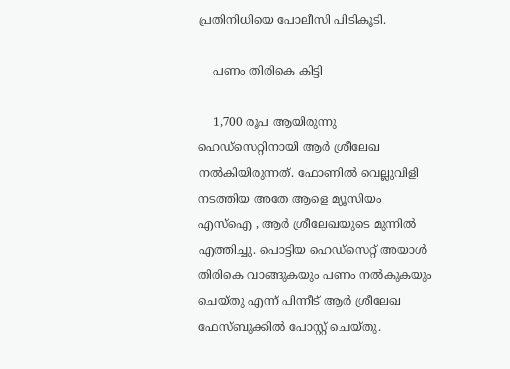പ്രതിനിധിയെ പോലീസി പിടികൂടി.

    പണം തിരികെ കിട്ടി

    1,700 രൂപ ആയിരുന്നു ഹെഡ്‌സെറ്റിനായി ആര്‍ ശ്രീലേഖ നല്‍കിയിരുന്നത്. ഫോണില്‍ വെല്ലുവിളി നടത്തിയ അതേ ആളെ മ്യൂസിയം എസ്‌ഐ , ആര്‍ ശ്രീലേഖയുടെ മുന്നില്‍ എത്തിച്ചു. പൊട്ടിയ ഹെഡ്‌സെറ്റ് അയാള്‍ തിരികെ വാങ്ങുകയും പണം നല്‍കുകയും ചെയ്തു എന്ന് പിന്നീട് ആര്‍ ശ്രീലേഖ ഫേസ്ബുക്കില്‍ പോസ്റ്റ് ചെയ്തു.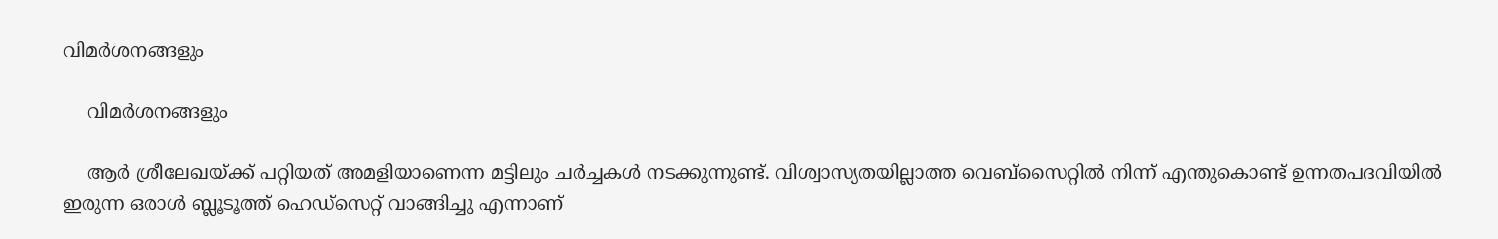വിമര്‍ശനങ്ങളും

    വിമര്‍ശനങ്ങളും

    ആര്‍ ശ്രീലേഖയ്ക്ക് പറ്റിയത് അമളിയാണെന്ന മട്ടിലും ചര്‍ച്ചകള്‍ നടക്കുന്നുണ്ട്. വിശ്വാസ്യതയില്ലാത്ത വെബ്‌സൈറ്റില്‍ നിന്ന് എന്തുകൊണ്ട് ഉന്നതപദവിയില്‍ ഇരുന്ന ഒരാള്‍ ബ്ലൂടൂത്ത് ഹെഡ്‌സെറ്റ് വാങ്ങിച്ചു എന്നാണ്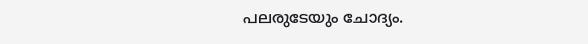പലരുടേയും ചോദ്യം.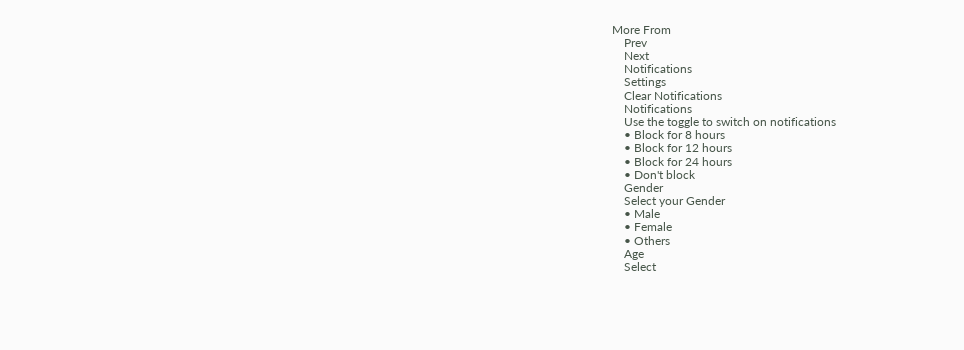More From
    Prev
    Next
    Notifications
    Settings
    Clear Notifications
    Notifications
    Use the toggle to switch on notifications
    • Block for 8 hours
    • Block for 12 hours
    • Block for 24 hours
    • Don't block
    Gender
    Select your Gender
    • Male
    • Female
    • Others
    Age
    Select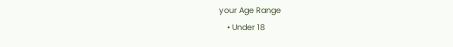your Age Range
    • Under 18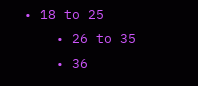• 18 to 25
    • 26 to 35
    • 36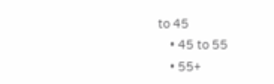to 45
    • 45 to 55
    • 55+